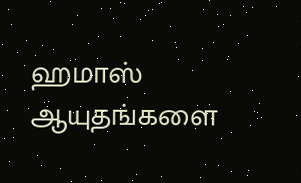ஹமாஸ் ஆயுதங்களை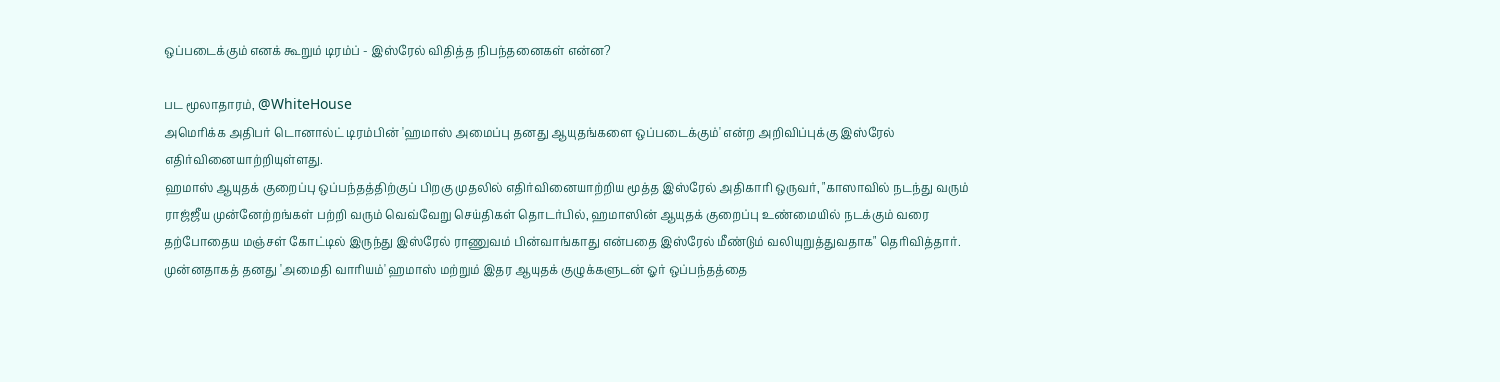ஒப்படைக்கும் எனக் கூறும் டிரம்ப் - இஸ்ரேல் விதித்த நிபந்தனைகள் என்ன?

பட மூலாதாரம், @WhiteHouse
அமெரிக்க அதிபர் டொனால்ட் டிரம்பின் 'ஹமாஸ் அமைப்பு தனது ஆயுதங்களை ஒப்படைக்கும்' என்ற அறிவிப்புக்கு இஸ்ரேல் எதிர்வினையாற்றியுள்ளது.
ஹமாஸ் ஆயுதக் குறைப்பு ஒப்பந்தத்திற்குப் பிறகு முதலில் எதிர்வினையாற்றிய மூத்த இஸ்ரேல் அதிகாரி ஒருவர், "காஸாவில் நடந்து வரும் ராஜ்ஜீய முன்னேற்றங்கள் பற்றி வரும் வெவ்வேறு செய்திகள் தொடர்பில், ஹமாஸின் ஆயுதக் குறைப்பு உண்மையில் நடக்கும் வரை தற்போதைய மஞ்சள் கோட்டில் இருந்து இஸ்ரேல் ராணுவம் பின்வாங்காது என்பதை இஸ்ரேல் மீண்டும் வலியுறுத்துவதாக" தெரிவித்தார்.
முன்னதாகத் தனது 'அமைதி வாரியம்' ஹமாஸ் மற்றும் இதர ஆயுதக் குழுக்களுடன் ஓர் ஒப்பந்தத்தை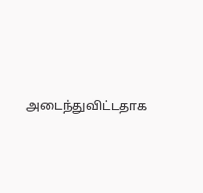அடைந்துவிட்டதாக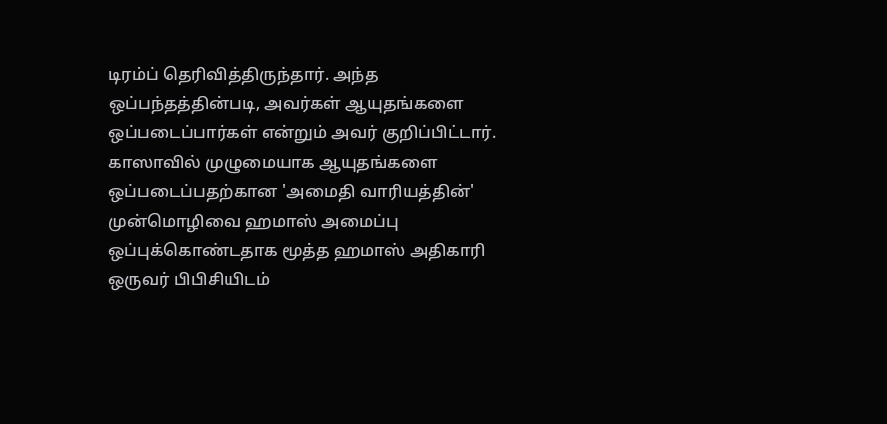டிரம்ப் தெரிவித்திருந்தார். அந்த ஒப்பந்தத்தின்படி, அவர்கள் ஆயுதங்களை ஒப்படைப்பார்கள் என்றும் அவர் குறிப்பிட்டார்.
காஸாவில் முழுமையாக ஆயுதங்களை ஒப்படைப்பதற்கான 'அமைதி வாரியத்தின்' முன்மொழிவை ஹமாஸ் அமைப்பு ஒப்புக்கொண்டதாக மூத்த ஹமாஸ் அதிகாரி ஒருவர் பிபிசியிடம்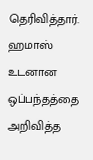தெரிவித்தார்.
ஹமாஸ் உடனான ஒப்பந்தத்தை அறிவித்த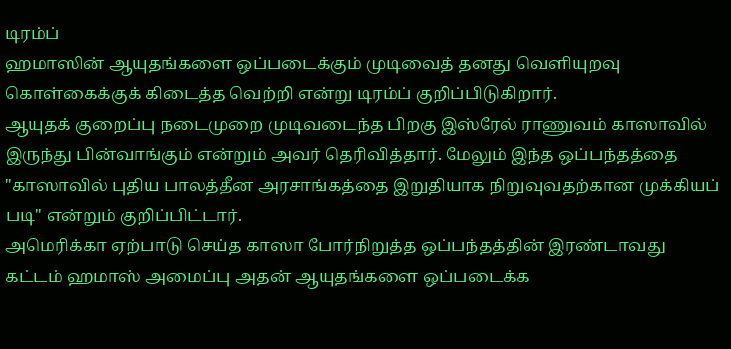டிரம்ப்
ஹமாஸின் ஆயுதங்களை ஒப்படைக்கும் முடிவைத் தனது வெளியுறவு கொள்கைக்குக் கிடைத்த வெற்றி என்று டிரம்ப் குறிப்பிடுகிறார்.
ஆயுதக் குறைப்பு நடைமுறை முடிவடைந்த பிறகு இஸ்ரேல் ராணுவம் காஸாவில் இருந்து பின்வாங்கும் என்றும் அவர் தெரிவித்தார். மேலும் இந்த ஒப்பந்தத்தை "காஸாவில் புதிய பாலத்தீன அரசாங்கத்தை இறுதியாக நிறுவுவதற்கான முக்கியப் படி" என்றும் குறிப்பிட்டார்.
அமெரிக்கா ஏற்பாடு செய்த காஸா போர்நிறுத்த ஒப்பந்தத்தின் இரண்டாவது கட்டம் ஹமாஸ் அமைப்பு அதன் ஆயுதங்களை ஒப்படைக்க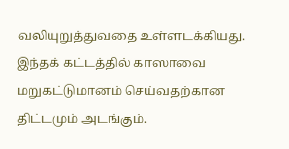வலியுறுத்துவதை உள்ளடக்கியது. இந்தக் கட்டத்தில் காஸாவை மறுகட்டுமானம் செய்வதற்கான திட்டமும் அடங்கும்.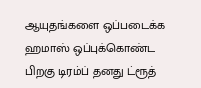ஆயுதங்களை ஒப்படைக்க ஹமாஸ் ஒப்புக்கொண்ட பிறகு டிரம்ப் தனது ட்ரூத்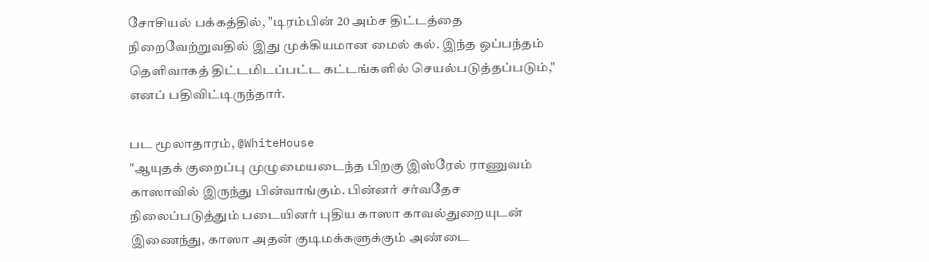சோசியல் பக்கத்தில், "டிரம்பின் 20 அம்ச திட்டத்தை நிறைவேற்றுவதில் இது முக்கியமான மைல் கல். இந்த ஒப்பந்தம் தெளிவாகத் திட்டமிடப்பட்ட கட்டங்களில் செயல்படுத்தப்படும்," எனப் பதிவிட்டிருந்தார்.

பட மூலாதாரம், @WhiteHouse
"ஆயுதக் குறைப்பு முழுமையடைந்த பிறகு இஸ்ரேல் ராணுவம் காஸாவில் இருந்து பின்வாங்கும். பின்னர் சர்வதேச நிலைப்படுத்தும் படையினர் புதிய காஸா காவல்துறையுடன் இணைந்து, காஸா அதன் குடிமக்களுக்கும் அண்டை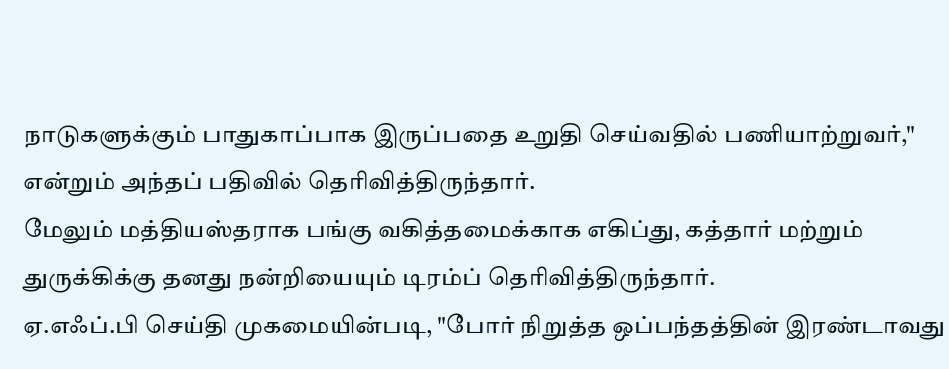நாடுகளுக்கும் பாதுகாப்பாக இருப்பதை உறுதி செய்வதில் பணியாற்றுவர்," என்றும் அந்தப் பதிவில் தெரிவித்திருந்தார்.
மேலும் மத்தியஸ்தராக பங்கு வகித்தமைக்காக எகிப்து, கத்தார் மற்றும் துருக்கிக்கு தனது நன்றியையும் டிரம்ப் தெரிவித்திருந்தார்.
ஏ.எஃப்.பி செய்தி முகமையின்படி, "போர் நிறுத்த ஒப்பந்தத்தின் இரண்டாவது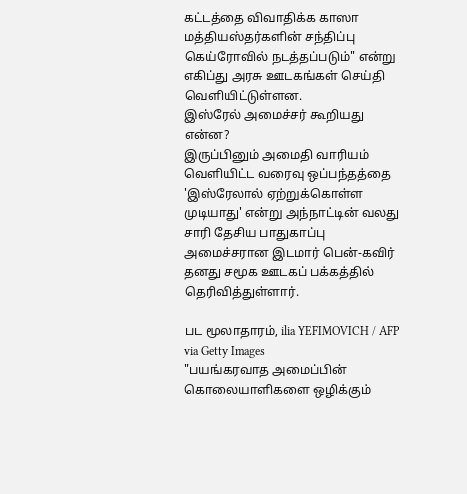கட்டத்தை விவாதிக்க காஸா மத்தியஸ்தர்களின் சந்திப்பு கெய்ரோவில் நடத்தப்படும்" என்று எகிப்து அரசு ஊடகங்கள் செய்தி வெளியிட்டுள்ளன.
இஸ்ரேல் அமைச்சர் கூறியது என்ன?
இருப்பினும் அமைதி வாரியம் வெளியிட்ட வரைவு ஒப்பந்தத்தை 'இஸ்ரேலால் ஏற்றுக்கொள்ள முடியாது' என்று அந்நாட்டின் வலது சாரி தேசிய பாதுகாப்பு அமைச்சரான இடமார் பென்-கவிர் தனது சமூக ஊடகப் பக்கத்தில் தெரிவித்துள்ளார்.

பட மூலாதாரம், ilia YEFIMOVICH / AFP via Getty Images
"பயங்கரவாத அமைப்பின் கொலையாளிகளை ஒழிக்கும்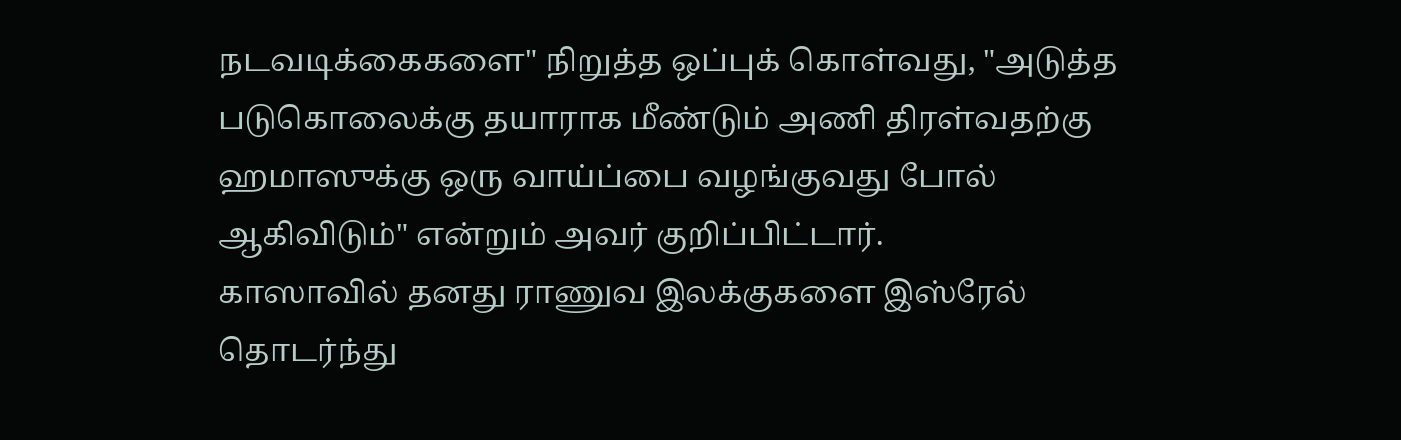நடவடிக்கைகளை" நிறுத்த ஒப்புக் கொள்வது, "அடுத்த படுகொலைக்கு தயாராக மீண்டும் அணி திரள்வதற்கு ஹமாஸுக்கு ஒரு வாய்ப்பை வழங்குவது போல் ஆகிவிடும்" என்றும் அவர் குறிப்பிட்டார்.
காஸாவில் தனது ராணுவ இலக்குகளை இஸ்ரேல் தொடர்ந்து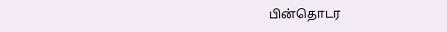பின்தொடர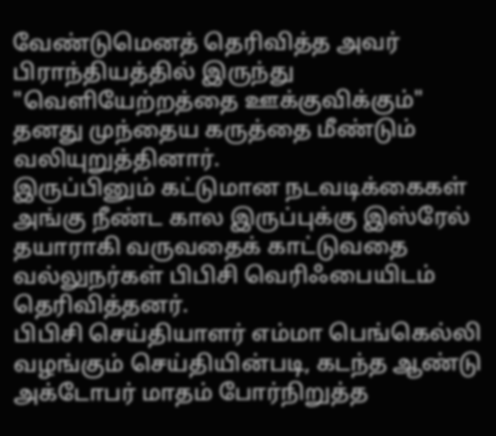வேண்டுமெனத் தெரிவித்த அவர் பிராந்தியத்தில் இருந்து "வெளியேற்றத்தை ஊக்குவிக்கும்" தனது முந்தைய கருத்தை மீண்டும் வலியுறுத்தினார்.
இருப்பினும் கட்டுமான நடவடிக்கைகள் அங்கு நீண்ட கால இருப்புக்கு இஸ்ரேல் தயாராகி வருவதைக் காட்டுவதை வல்லுநர்கள் பிபிசி வெரிஃபையிடம் தெரிவித்தனர்.
பிபிசி செய்தியாளர் எம்மா பெங்கெல்லி வழங்கும் செய்தியின்படி, கடந்த ஆண்டு அக்டோபர் மாதம் போர்நிறுத்த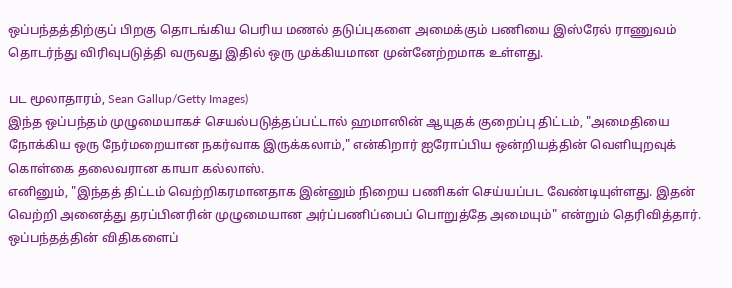ஒப்பந்தத்திற்குப் பிறகு தொடங்கிய பெரிய மணல் தடுப்புகளை அமைக்கும் பணியை இஸ்ரேல் ராணுவம் தொடர்ந்து விரிவுபடுத்தி வருவது இதில் ஒரு முக்கியமான முன்னேற்றமாக உள்ளது.

பட மூலாதாரம், Sean Gallup/Getty Images)
இந்த ஒப்பந்தம் முழுமையாகச் செயல்படுத்தப்பட்டால் ஹமாஸின் ஆயுதக் குறைப்பு திட்டம், "அமைதியை நோக்கிய ஒரு நேர்மறையான நகர்வாக இருக்கலாம்," என்கிறார் ஐரோப்பிய ஒன்றியத்தின் வெளியுறவுக் கொள்கை தலைவரான காயா கல்லாஸ்.
எனினும், "இந்தத் திட்டம் வெற்றிகரமானதாக இன்னும் நிறைய பணிகள் செய்யப்பட வேண்டியுள்ளது. இதன் வெற்றி அனைத்து தரப்பினரின் முழுமையான அர்ப்பணிப்பைப் பொறுத்தே அமையும்" என்றும் தெரிவித்தார்.
ஒப்பந்தத்தின் விதிகளைப்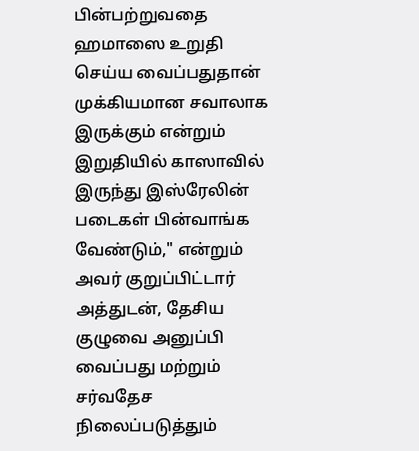பின்பற்றுவதை ஹமாஸை உறுதி செய்ய வைப்பதுதான் முக்கியமான சவாலாக இருக்கும் என்றும் இறுதியில் காஸாவில் இருந்து இஸ்ரேலின் படைகள் பின்வாங்க வேண்டும்," என்றும் அவர் குறுப்பிட்டார்
அத்துடன், தேசிய குழுவை அனுப்பி வைப்பது மற்றும் சர்வதேச நிலைப்படுத்தும்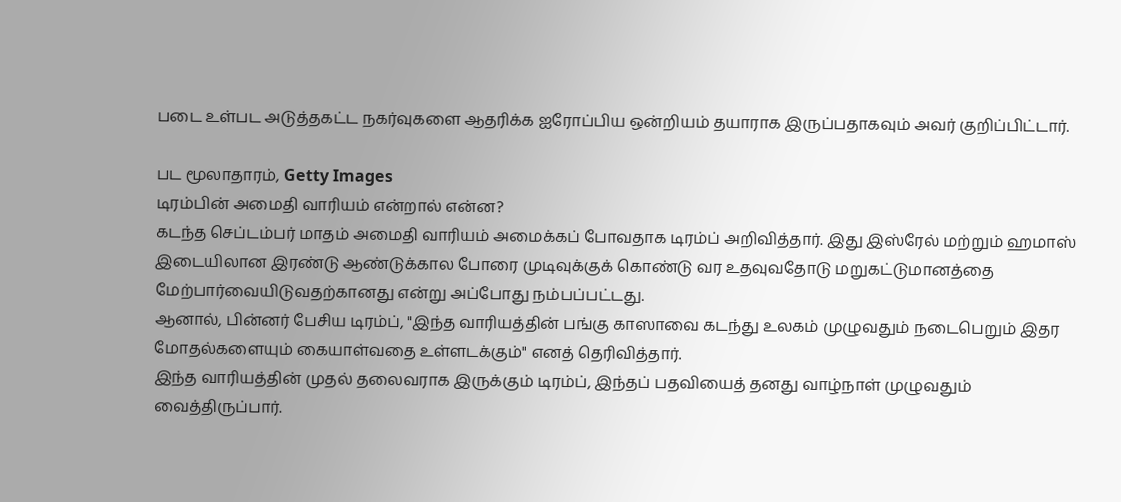படை உள்பட அடுத்தகட்ட நகர்வுகளை ஆதரிக்க ஐரோப்பிய ஒன்றியம் தயாராக இருப்பதாகவும் அவர் குறிப்பிட்டார்.

பட மூலாதாரம், Getty Images
டிரம்பின் அமைதி வாரியம் என்றால் என்ன?
கடந்த செப்டம்பர் மாதம் அமைதி வாரியம் அமைக்கப் போவதாக டிரம்ப் அறிவித்தார். இது இஸ்ரேல் மற்றும் ஹமாஸ் இடையிலான இரண்டு ஆண்டுக்கால போரை முடிவுக்குக் கொண்டு வர உதவுவதோடு மறுகட்டுமானத்தை மேற்பார்வையிடுவதற்கானது என்று அப்போது நம்பப்பட்டது.
ஆனால், பின்னர் பேசிய டிரம்ப், "இந்த வாரியத்தின் பங்கு காஸாவை கடந்து உலகம் முழுவதும் நடைபெறும் இதர மோதல்களையும் கையாள்வதை உள்ளடக்கும்" எனத் தெரிவித்தார்.
இந்த வாரியத்தின் முதல் தலைவராக இருக்கும் டிரம்ப், இந்தப் பதவியைத் தனது வாழ்நாள் முழுவதும் வைத்திருப்பார்.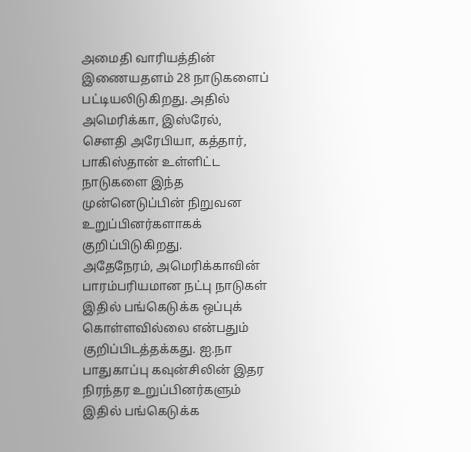அமைதி வாரியத்தின் இணையதளம் 28 நாடுகளைப் பட்டியலிடுகிறது. அதில் அமெரிக்கா, இஸ்ரேல், சௌதி அரேபியா, கத்தார், பாகிஸ்தான் உள்ளிட்ட நாடுகளை இந்த முன்னெடுப்பின் நிறுவன உறுப்பினர்களாகக் குறிப்பிடுகிறது.
அதேநேரம், அமெரிக்காவின் பாரம்பரியமான நட்பு நாடுகள் இதில் பங்கெடுக்க ஒப்புக் கொள்ளவில்லை என்பதும் குறிப்பிடத்தக்கது. ஐ.நா பாதுகாப்பு கவுன்சிலின் இதர நிரந்தர உறுப்பினர்களும் இதில் பங்கெடுக்க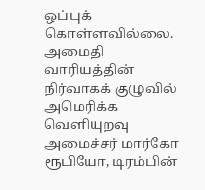ஒப்புக் கொள்ளவில்லை.
அமைதி வாரியத்தின் நிர்வாகக் குழுவில் அமெரிக்க வெளியுறவு அமைச்சர் மார்கோ ரூபியோ, டிரம்பின்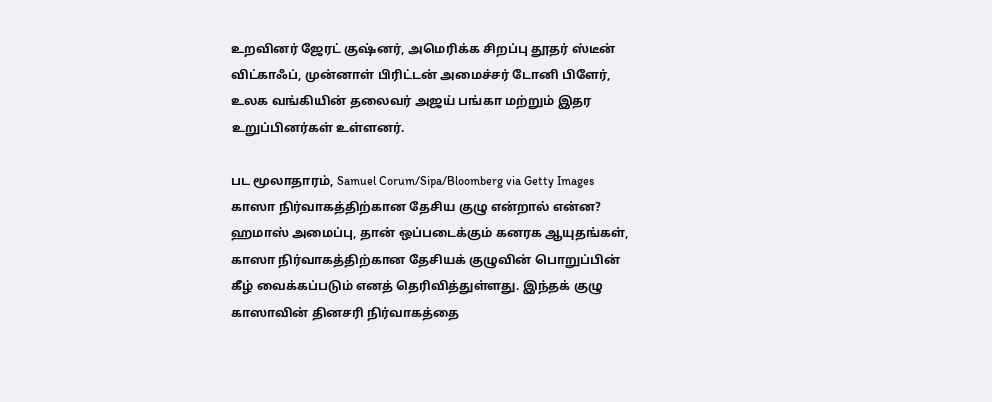உறவினர் ஜேரட் குஷ்னர், அமெரிக்க சிறப்பு தூதர் ஸ்டீன் விட்காஃப், முன்னாள் பிரிட்டன் அமைச்சர் டோனி பிளேர், உலக வங்கியின் தலைவர் அஜய் பங்கா மற்றும் இதர உறுப்பினர்கள் உள்ளனர்.

பட மூலாதாரம், Samuel Corum/Sipa/Bloomberg via Getty Images
காஸா நிர்வாகத்திற்கான தேசிய குழு என்றால் என்ன?
ஹமாஸ் அமைப்பு, தான் ஒப்படைக்கும் கனரக ஆயுதங்கள், காஸா நிர்வாகத்திற்கான தேசியக் குழுவின் பொறுப்பின் கீழ் வைக்கப்படும் எனத் தெரிவித்துள்ளது. இந்தக் குழு காஸாவின் தினசரி நிர்வாகத்தை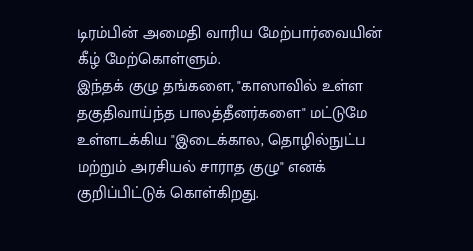டிரம்பின் அமைதி வாரிய மேற்பார்வையின் கீழ் மேற்கொள்ளும்.
இந்தக் குழு தங்களை, "காஸாவில் உள்ள தகுதிவாய்ந்த பாலத்தீனர்களை" மட்டுமே உள்ளடக்கிய "இடைக்கால, தொழில்நுட்ப மற்றும் அரசியல் சாராத குழு" எனக் குறிப்பிட்டுக் கொள்கிறது.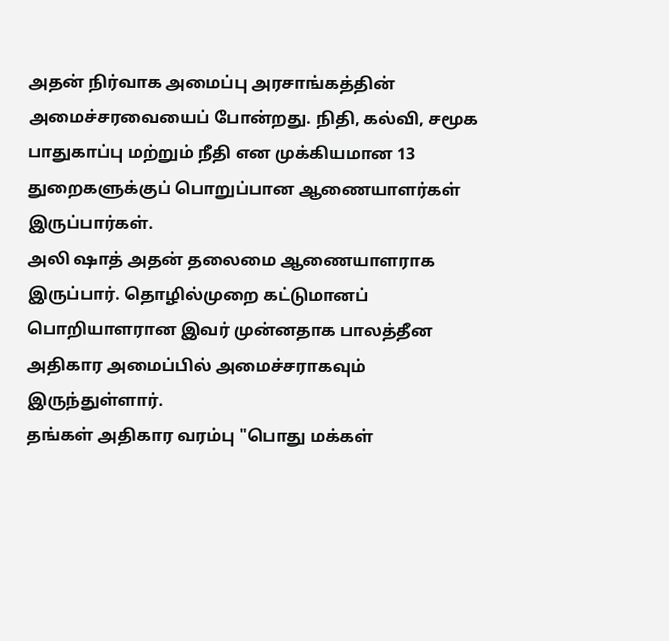அதன் நிர்வாக அமைப்பு அரசாங்கத்தின் அமைச்சரவையைப் போன்றது. நிதி, கல்வி, சமூக பாதுகாப்பு மற்றும் நீதி என முக்கியமான 13 துறைகளுக்குப் பொறுப்பான ஆணையாளர்கள் இருப்பார்கள்.
அலி ஷாத் அதன் தலைமை ஆணையாளராக இருப்பார். தொழில்முறை கட்டுமானப் பொறியாளரான இவர் முன்னதாக பாலத்தீன அதிகார அமைப்பில் அமைச்சராகவும் இருந்துள்ளார்.
தங்கள் அதிகார வரம்பு "பொது மக்கள்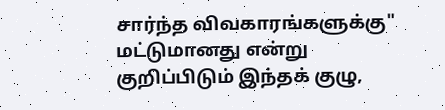சார்ந்த விவகாரங்களுக்கு" மட்டுமானது என்று குறிப்பிடும் இந்தக் குழு,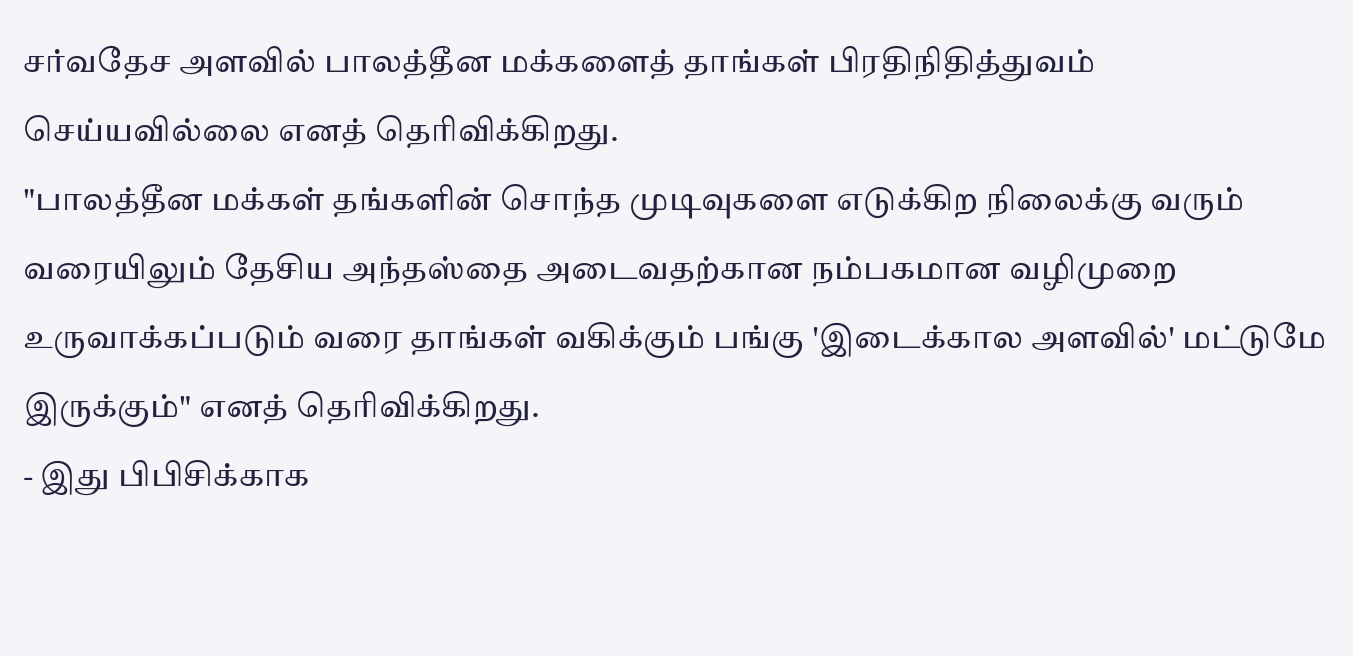சர்வதேச அளவில் பாலத்தீன மக்களைத் தாங்கள் பிரதிநிதித்துவம் செய்யவில்லை எனத் தெரிவிக்கிறது.
"பாலத்தீன மக்கள் தங்களின் சொந்த முடிவுகளை எடுக்கிற நிலைக்கு வரும் வரையிலும் தேசிய அந்தஸ்தை அடைவதற்கான நம்பகமான வழிமுறை உருவாக்கப்படும் வரை தாங்கள் வகிக்கும் பங்கு 'இடைக்கால அளவில்' மட்டுமே இருக்கும்" எனத் தெரிவிக்கிறது.
- இது பிபிசிக்காக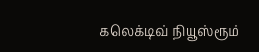கலெக்டிவ் நியூஸ்ரூம்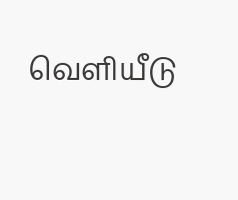வெளியீடு